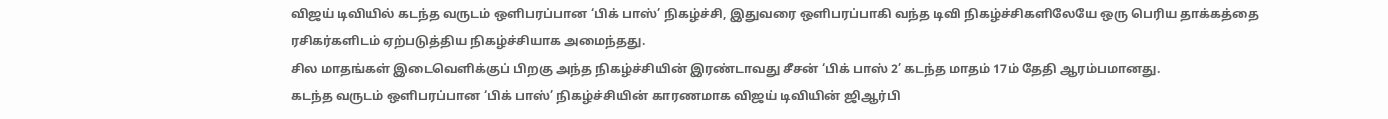விஜய் டிவியில் கடந்த வருடம் ஒளிபரப்பான ‘பிக் பாஸ்’ நிகழ்ச்சி, இதுவரை ஒளிபரப்பாகி வந்த டிவி நிகழ்ச்சிகளிலேயே ஒரு பெரிய தாக்கத்தை ரசிகர்களிடம் ஏற்படுத்திய நிகழ்ச்சியாக அமைந்தது.
சில மாதங்கள் இடைவெளிக்குப் பிறகு அந்த நிகழ்ச்சியின் இரண்டாவது சீசன் ‘பிக் பாஸ் 2’ கடந்த மாதம் 17ம் தேதி ஆரம்பமானது.
கடந்த வருடம் ஒளிபரப்பான ‘பிக் பாஸ்’ நிகழ்ச்சியின் காரணமாக விஜய் டிவியின் ஜிஆர்பி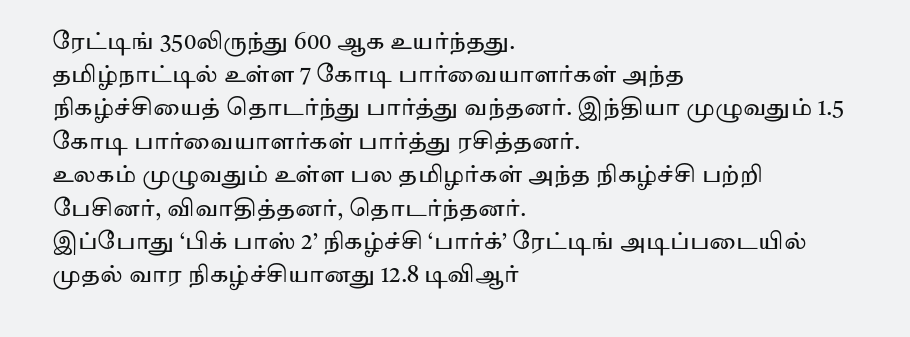ரேட்டிங் 350லிருந்து 600 ஆக உயர்ந்தது.
தமிழ்நாட்டில் உள்ள 7 கோடி பார்வையாளர்கள் அந்த நிகழ்ச்சியைத் தொடர்ந்து பார்த்து வந்தனர். இந்தியா முழுவதும் 1.5 கோடி பார்வையாளர்கள் பார்த்து ரசித்தனர்.
உலகம் முழுவதும் உள்ள பல தமிழர்கள் அந்த நிகழ்ச்சி பற்றி பேசினர், விவாதித்தனர், தொடர்ந்தனர்.
இப்போது ‘பிக் பாஸ் 2’ நிகழ்ச்சி ‘பார்க்’ ரேட்டிங் அடிப்படையில் முதல் வார நிகழ்ச்சியானது 12.8 டிவிஆர்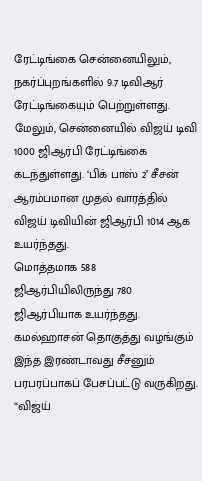ரேட்டிங்கை சென்னையிலும், நகர்ப்புறங்களில் 9.7 டிவிஆர் ரேட்டிங்கையும் பெற்றுள்ளது.
மேலும், சென்னையில் விஜய் டிவி 1000 ஜிஆர்பி ரேட்டிங்கை கடந்துள்ளது. ‘பிக் பாஸ் 2’ சீசன் ஆரம்பமான முதல் வாரத்தில் விஜய் டிவியின் ஜிஆர்பி 1014 ஆக உயர்ந்தது.
மொத்தமாக 588 ஜிஆர்பியிலிருந்து 780 ஜிஆர்பியாக உயர்ந்தது.
கமல்ஹாசன் தொகுத்து வழங்கும் இந்த இரண்டாவது சீசனும் பரபரப்பாகப் பேசப்பட்டு வருகிறது.
“விஜய்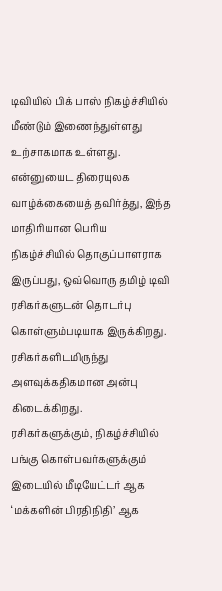டிவியில் பிக் பாஸ் நிகழ்ச்சியில் மீண்டும் இணைந்துள்ளது உற்சாகமாக உள்ளது. என்னுயைட திரையுலக வாழ்க்கையைத் தவிர்த்து, இந்த மாதிரியான பெரிய நிகழ்ச்சியில் தொகுப்பாளராக இருப்பது, ஒவ்வொரு தமிழ் டிவி ரசிகர்களுடன் தொடர்பு கொள்ளும்படியாக இருக்கிறது. ரசிகர்களிடமிருந்து அளவுக்கதிகமான அன்பு கிடைக்கிறது.
ரசிகர்களுக்கும், நிகழ்ச்சியில் பங்கு கொள்பவர்களுக்கும் இடையில் மீடியேட்டர் ஆக ‘மக்களின் பிரதிநிதி’ ஆக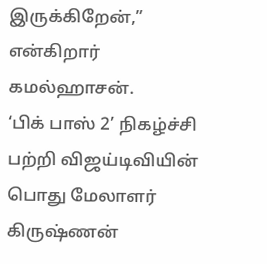இருக்கிறேன்,” என்கிறார் கமல்ஹாசன்.
‘பிக் பாஸ் 2’ நிகழ்ச்சி பற்றி விஜய்டிவியின் பொது மேலாளர் கிருஷ்ணன்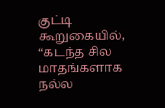குட்டி கூறுகையில்,
“கடந்த சில மாதங்களாக நல்ல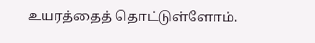உயரத்தைத் தொட்டுள்ளோம்.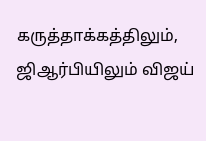கருத்தாக்கத்திலும், ஜிஆர்பியிலும் விஜய்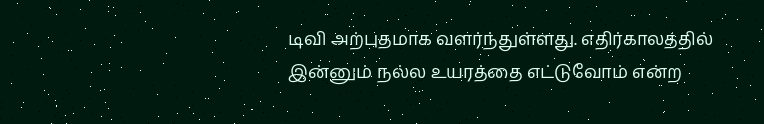டிவி அற்புதமாக வளர்ந்துள்ளது. எதிர்காலத்தில் இன்னும் நல்ல உயரத்தை எட்டுவோம் என்ற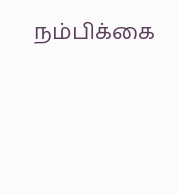நம்பிக்கை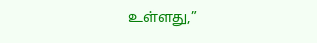உள்ளது,”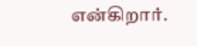என்கிறார்.